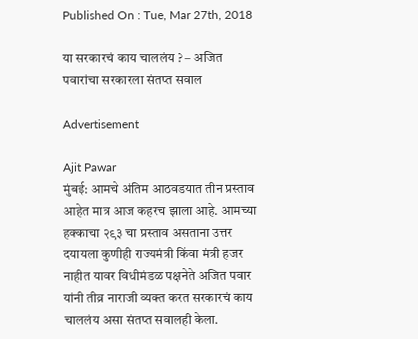Published On : Tue, Mar 27th, 2018

या सरकारचं काय चाललंय ? – अजित पवारांचा सरकारला संतप्त सवाल

Advertisement

Ajit Pawar
मुंबई: आमचे अंतिम आठवडयात तीन प्रस्ताव आहेत मात्र आज कहरच झाला आहे. आमच्या हक्काचा २९३ चा प्रस्ताव असताना उत्तर दयायला कुणीही राज्यमंत्री किंवा मंत्री हजर नाहीत यावर विधीमंडळ पक्षनेते अजित पवार यांनी तीव्र नाराजी व्यक्त करत सरकारचं काय चाललंय असा संतप्त सवालही केला.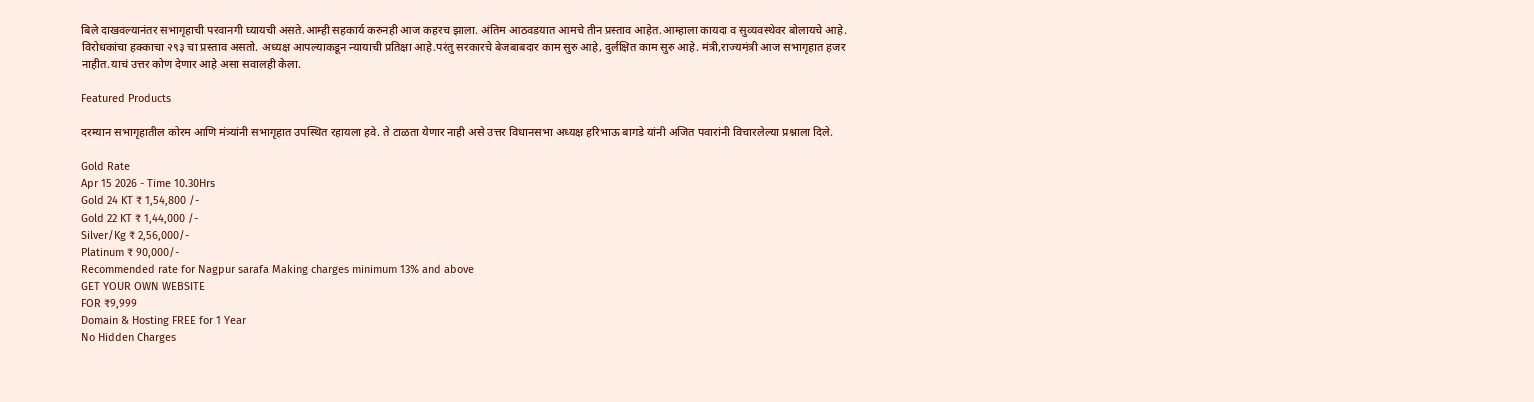बिले दाखवल्यानंतर सभागृहाची परवानगी घ्यायची असते.आम्ही सहकार्य करुनही आज कहरच झाला. अंतिम आठवडयात आमचे तीन प्रस्ताव आहेत.आम्हाला कायदा व सुव्यवस्थेवर बोलायचे आहे. विरोधकांचा हक्काचा २९३ चा प्रस्ताव असतो. अध्यक्ष आपल्याकडून न्यायाची प्रतिक्षा आहे.परंतु सरकारचे बेजबाबदार काम सुरु आहे, दुर्लक्षित काम सुरु आहे. मंत्री,राज्यमंत्री आज सभागृहात हजर नाहीत.याचं उत्तर कोण देणार आहे असा सवालही केला.

Featured Products

दरम्यान सभागृहातील कोरम आणि मंत्र्यांनी सभागृहात उपस्थित रहायला हवे. ते टाळता येणार नाही असे उत्तर विधानसभा अध्यक्ष हरिभाऊ बागडे यांनी अजित पवारांनी विचारलेल्या प्रश्नाला दिले.

Gold Rate
Apr 15 2026 - Time 10.30Hrs
Gold 24 KT ₹ 1,54,800 /-
Gold 22 KT ₹ 1,44,000 /-
Silver/Kg ₹ 2,56,000/-
Platinum ₹ 90,000/-
Recommended rate for Nagpur sarafa Making charges minimum 13% and above
GET YOUR OWN WEBSITE
FOR ₹9,999
Domain & Hosting FREE for 1 Year
No Hidden Charges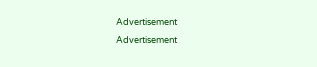Advertisement
Advertisement